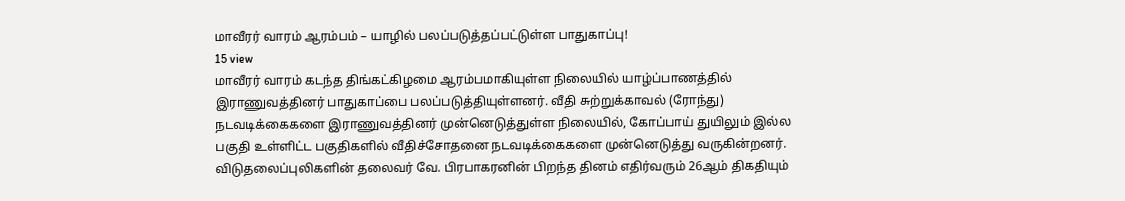மாவீரர் வாரம் ஆரம்பம் – யாழில் பலப்படுத்தப்பட்டுள்ள பாதுகாப்பு!
15 view
மாவீரர் வாரம் கடந்த திங்கட்கிழமை ஆரம்பமாகியுள்ள நிலையில் யாழ்ப்பாணத்தில் இராணுவத்தினர் பாதுகாப்பை பலப்படுத்தியுள்ளனர். வீதி சுற்றுக்காவல் (ரோந்து) நடவடிக்கைகளை இராணுவத்தினர் முன்னெடுத்துள்ள நிலையில், கோப்பாய் துயிலும் இல்ல பகுதி உள்ளிட்ட பகுதிகளில் வீதிச்சோதனை நடவடிக்கைகளை முன்னெடுத்து வருகின்றனர். விடுதலைப்புலிகளின் தலைவர் வே. பிரபாகரனின் பிறந்த தினம் எதிர்வரும் 26ஆம் திகதியும்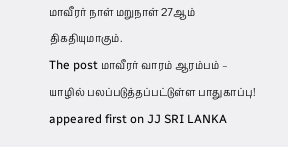மாவீரர் நாள் மறுநாள் 27ஆம் திகதியுமாகும்.
The post மாவீரர் வாரம் ஆரம்பம் – யாழில் பலப்படுத்தப்பட்டுள்ள பாதுகாப்பு! appeared first on JJ SRI LANKA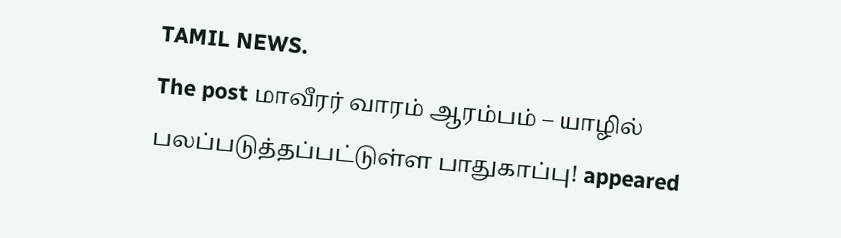TAMIL NEWS.
The post மாவீரர் வாரம் ஆரம்பம் – யாழில் பலப்படுத்தப்பட்டுள்ள பாதுகாப்பு! appeared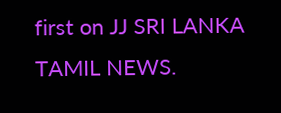first on JJ SRI LANKA TAMIL NEWS.